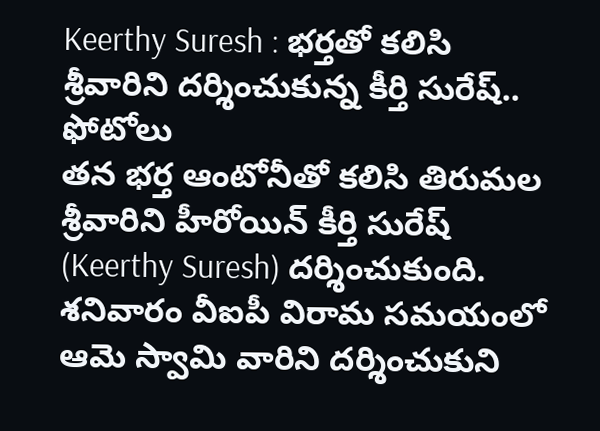Keerthy Suresh : భర్తతో కలిసి శ్రీవారిని దర్శించుకున్న కీర్తి సురేష్.. ఫోటోలు
తన భర్త ఆంటోనీతో కలిసి తిరుమల శ్రీవారిని హీరోయిన్ కీర్తి సురేష్ (Keerthy Suresh) దర్శించుకుంది. శనివారం వీఐపీ విరామ సమయంలో ఆమె స్వామి వారిని దర్శించుకుని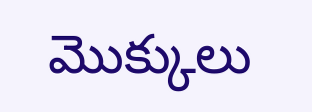మొక్కులు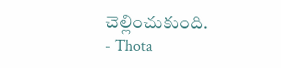చెల్లించుకుంది.
- Thota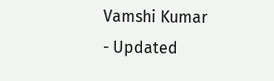Vamshi Kumar
- Updated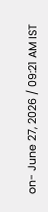on- June 27, 2026 / 09:21 AM IST